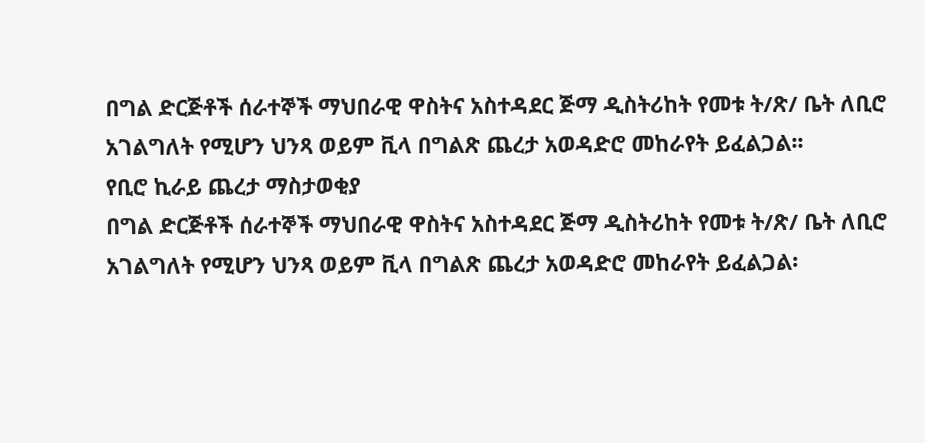በግል ድርጅቶች ሰራተኞች ማህበራዊ ዋስትና አስተዳደር ጅማ ዲስትሪከት የመቱ ት/ጽ/ ቤት ለቢሮ አገልግለት የሚሆን ህንጻ ወይም ቪላ በግልጽ ጨረታ አወዳድሮ መከራየት ይፈልጋል፡፡
የቢሮ ኪራይ ጨረታ ማስታወቂያ
በግል ድርጅቶች ሰራተኞች ማህበራዊ ዋስትና አስተዳደር ጅማ ዲስትሪከት የመቱ ት/ጽ/ ቤት ለቢሮ አገልግለት የሚሆን ህንጻ ወይም ቪላ በግልጽ ጨረታ አወዳድሮ መከራየት ይፈልጋል፡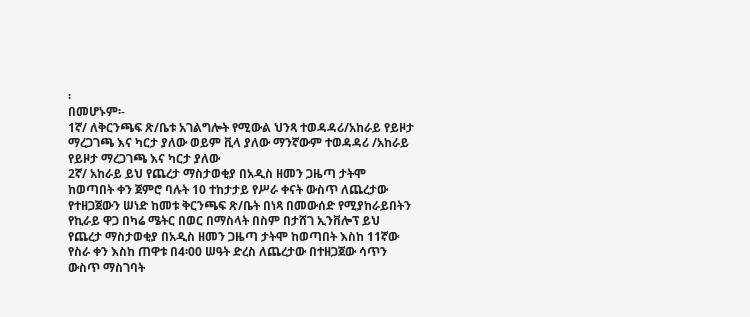፡
በመሆኑም፡-
1ኛ/ ለቅርንጫፍ ጽ/ቤቱ አገልግሎት የሚውል ህንጻ ተወዳዳሪ/አከራይ የይዞታ ማረጋገጫ እና ካርታ ያለው ወይም ቪላ ያለው ማንኛውም ተወዳዳሪ /አከራይ የይዞታ ማረጋገጫ እና ካርታ ያለው
2ኛ/ አከራይ ይህ የጨረታ ማስታወቂያ በአዲስ ዘመን ጋዜጣ ታትሞ ከወጣበት ቀን ጀምሮ ባሉት 10 ተከታታይ የሥራ ቀናት ውስጥ ለጨረታው የተዘጋጀውን ሠነድ ከመቱ ቅርንጫፍ ጽ/ቤት በነጻ በመውሰድ የሚያከራይበትን የኪራይ ዋጋ በካሬ ሜትር በወር በማስላት በስም በታሸገ ኢንቨሎፕ ይህ የጨረታ ማስታወቂያ በአዲስ ዘመን ጋዜጣ ታትሞ ከወጣበት እስከ 11ኛው የስራ ቀን እስከ ጠዋቱ በ4፡00 ሠዓት ድረስ ለጨረታው በተዘጋጀው ሳጥን ውስጥ ማስገባት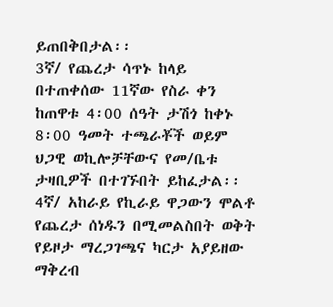ይጠበቅበታል፡፡
3ኛ/ የጨረታ ሳጥኑ ከላይ በተጠቀሰው 11ኛው የስራ ቀን ከጠዋቱ 4፡00 ሰዓት ታሽጎ ከቀኑ 8፡00 ዓመት ተጫራቾች ወይም ህጋዊ ወኪሎቻቸውና የመ/ቤቱ ታዛቢዎች በተገኙበት ይከፈታል፡፡
4ኛ/ አከራይ የኪራይ ዋጋውን ሞልቶ የጨረታ ሰነዱን በሚመልስበት ወቅት የይዞታ ማረጋገጫና ካርታ አያይዘው ማቅረብ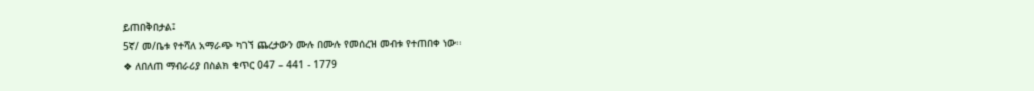ይጠበቅበታል፤
5ኛ/ መ/ቤቱ የተሻለ አማራጭ ካገኘ ጨረታውን ሙሉ በሙሉ የመሰረዝ መብቱ የተጠበቀ ነው፡፡
❖ ለበለጠ ማብራሪያ በስልክ ቁጥር 047 – 441 - 1779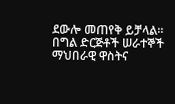ደውሎ መጠየቅ ይቻላል።
በግል ድርጅቶች ሠራተኞች ማህበራዊ ዋስትና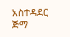አስተዳደር ጅማ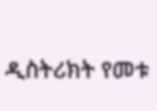ዲስትሪክት የመቱ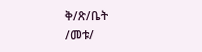ቅ/ጽ/ቤት
/መቱ/